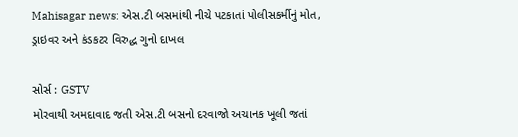Mahisagar news: એસ.ટી બસમાંથી નીચે પટકાતાં પોલીસકર્મીનું મોત, ડ્રાઇવર અને કંડકટર વિરુદ્ધ ગુનો દાખલ

સોર્સ : GSTV
મોરવાથી અમદાવાદ જતી એસ.ટી બસનો દરવાજો અચાનક ખૂલી જતાં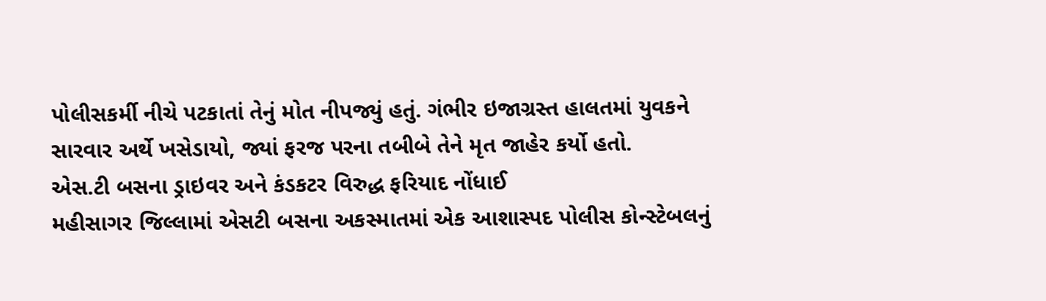પોલીસકર્મી નીચે પટકાતાં તેનું મોત નીપજ્યું હતું. ગંભીર ઇજાગ્રસ્ત હાલતમાં યુવકને સારવાર અર્થે ખસેડાયો, જ્યાં ફરજ પરના તબીબે તેને મૃત જાહેર કર્યો હતો.
એસ.ટી બસના ડ્રાઇવર અને કંડકટર વિરુદ્ધ ફરિયાદ નોંધાઈ
મહીસાગર જિલ્લામાં એસટી બસના અકસ્માતમાં એક આશાસ્પદ પોલીસ કોન્સ્ટેબલનું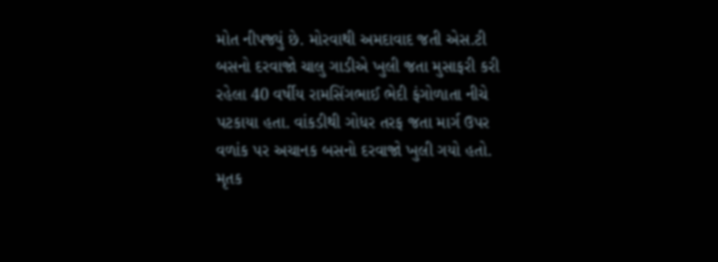મોત નીપજ્યું છે. મોરવાથી અમદાવાદ જતી એસ.ટી બસનો દરવાજો ચાલુ ગાડીએ ખુલી જતા મુસાફરી કરી રહેલા 40 વર્ષીય રામસિંગભાઈ ભેદી ફંગોળાતા નીચે પટકાયા હતા. વાંકડીથી ગોધર તરફ જતા માર્ગ ઉપર વળાંક પર અચાનક બસનો દરવાજો ખુલી ગયો હતો. મૃતક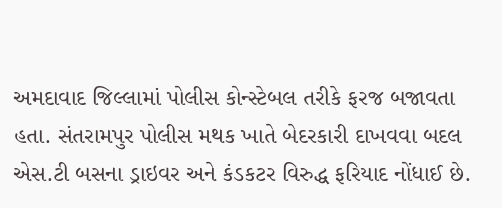અમદાવાદ જિલ્લામાં પોલીસ કોન્સ્ટેબલ તરીકે ફરજ બજાવતા હતા. સંતરામપુર પોલીસ મથક ખાતે બેદરકારી દાખવવા બદલ એસ.ટી બસના ડ્રાઇવર અને કંડકટર વિરુદ્ધ ફરિયાદ નોંધાઈ છે.